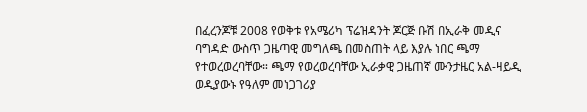በፈረንጆቹ 2008 የወቅቱ የአሜሪካ ፕሬዝዳንት ጆርጅ ቡሽ በኢራቅ መዲና ባግዳድ ውስጥ ጋዜጣዊ መግለጫ በመስጠት ላይ እያሉ ነበር ጫማ የተወረወረባቸው። ጫማ የወረወረባቸው ኢራቃዊ ጋዜጠኛ ሙንታዜር አል-ዛይዲ ወዲያውኑ የዓለም መነጋገሪያ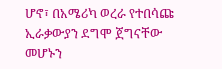ሆኖ፣ በአሜሪካ ወረራ የተበሳጩ ኢራቃውያን ደግሞ ጀግናቸው መሆኑን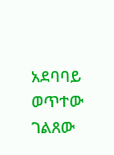አደባባይ ወጥተው ገልጸው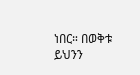ነበር። በወቅቱ ይህንን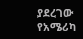ያደረገው የአሜሪካ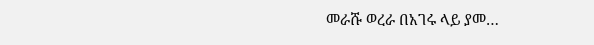መራሹ ወረራ በአገሩ ላይ ያመ…